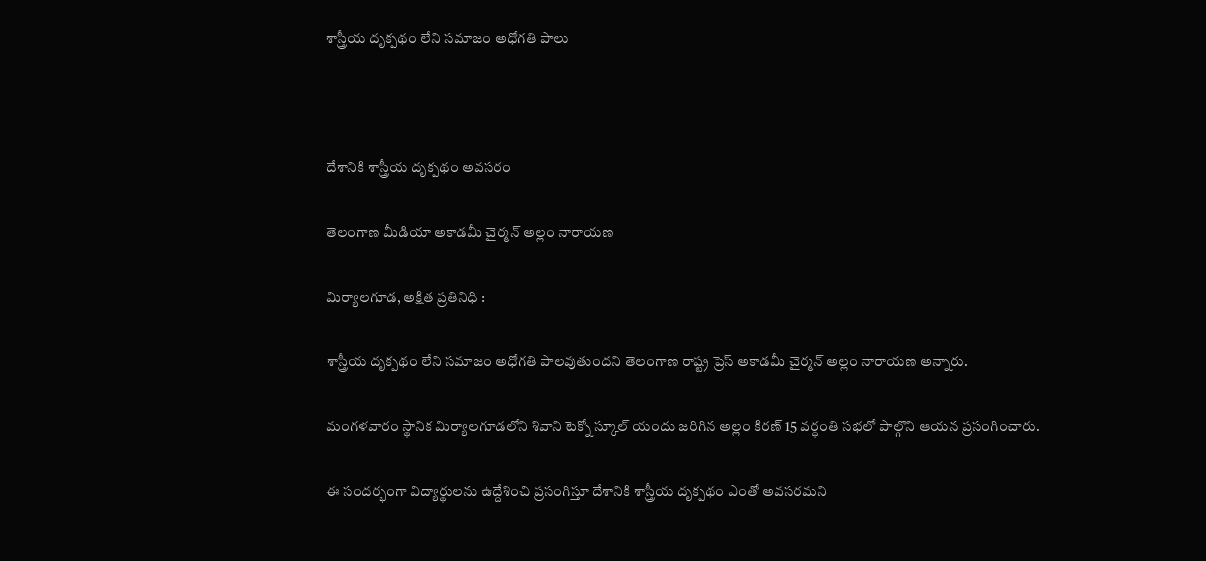శాస్త్రీయ దృక్పథం లేని సమాజం అధోగతి పాలు



దేశానికి శాస్త్రీయ దృక్పథం అవసరం

తెలంగాణ మీడియా అకాడమీ చైర్మన్ అల్లం నారాయణ

మిర్యాలగూడ, అక్షిత ప్రతినిధి :

శాస్త్రీయ దృక్పథం లేని సమాజం అధోగతి పాలవుతుందని తెలంగాణ రాష్ట్ర ప్రెస్ అకాడమీ చైర్మన్ అల్లం నారాయణ అన్నారు.

మంగళవారం స్థానిక మిర్యాలగూడలోని శివాని టెక్నో స్కూల్ యందు జరిగిన అల్లం కిరణ్ 15 వర్ధంతి సభలో పాల్గొని ఆయన ప్రసంగించారు.

ఈ సందర్భంగా విద్యార్థులను ఉద్దేశించి ప్రసంగిస్తూ దేశానికి శాస్త్రీయ దృక్పథం ఎంతో అవసరమని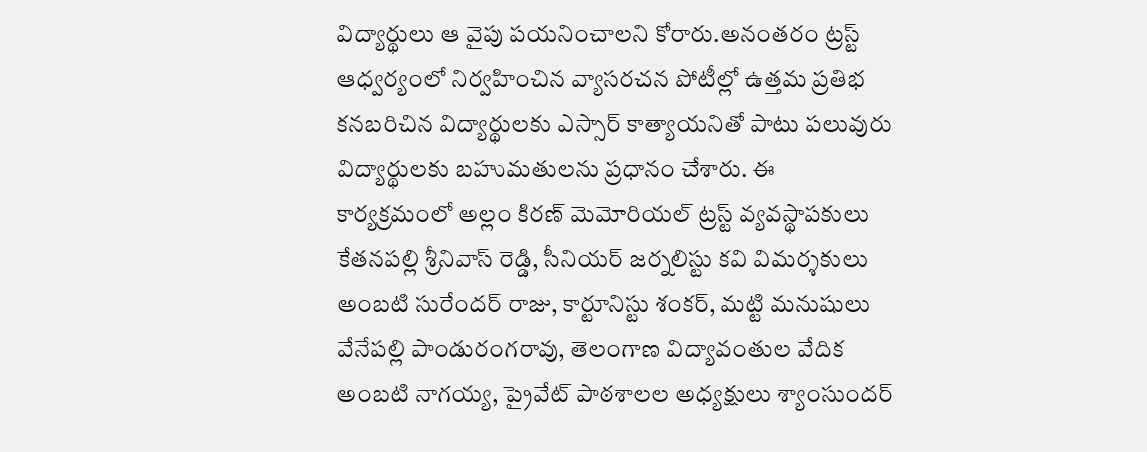విద్యార్థులు ఆ వైపు పయనించాలని కోరారు.అనంతరం ట్రస్ట్ ఆధ్వర్యంలో నిర్వహించిన వ్యాసరచన పోటీల్లో ఉత్తమ ప్రతిభ కనబరిచిన విద్యార్థులకు ఎస్సార్ కాత్యాయనితో పాటు పలువురు విద్యార్థులకు బహుమతులను ప్రధానం చేశారు. ఈ కార్యక్రమంలో అల్లం కిరణ్ మెమోరియల్ ట్రస్ట్ వ్యవస్థాపకులు కేతనపల్లి శ్రీనివాస్ రెడ్డి, సీనియర్ జర్నలిస్టు కవి విమర్శకులు అంబటి సురేందర్ రాజు, కార్టూనిస్టు శంకర్, మట్టి మనుషులు వేనేపల్లి పాండురంగరావు, తెలంగాణ విద్యావంతుల వేదిక అంబటి నాగయ్య, ప్రైవేట్ పాఠశాలల అధ్యక్షులు శ్యాంసుందర్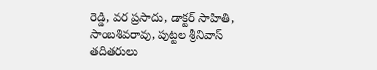రెడ్డి, వర ప్రసాదు, డాక్టర్ సాహితి, సాంబశివరావు, పుట్టల శ్రీనివాస్ తదితరులు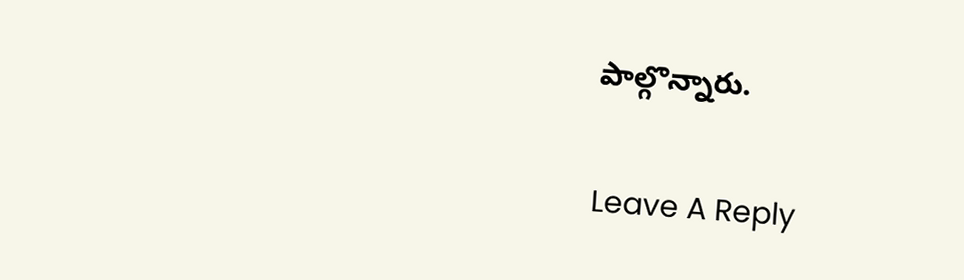పాల్గొన్నారు.

Leave A Reply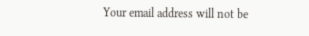Your email address will not be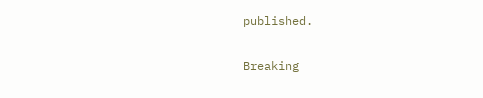published.

Breaking